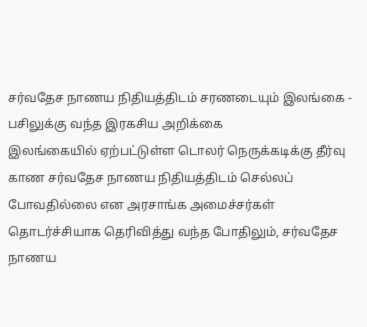சர்வதேச நாணய நிதியத்திடம் சரணடையும் இலங்கை - பசிலுக்கு வந்த இரகசிய அறிக்கை
இலங்கையில் ஏற்பட்டுள்ள டொலர் நெருக்கடிக்கு தீர்வு காண சர்வதேச நாணய நிதியத்திடம் செல்லப் போவதில்லை என அரசாங்க அமைச்சர்கள் தொடர்ச்சியாக தெரிவித்து வந்த போதிலும், சர்வதேச நாணய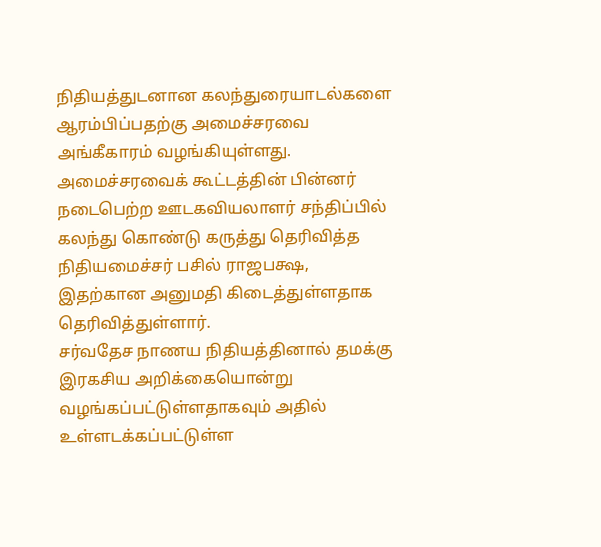நிதியத்துடனான கலந்துரையாடல்களை ஆரம்பிப்பதற்கு அமைச்சரவை அங்கீகாரம் வழங்கியுள்ளது.
அமைச்சரவைக் கூட்டத்தின் பின்னர் நடைபெற்ற ஊடகவியலாளர் சந்திப்பில் கலந்து கொண்டு கருத்து தெரிவித்த நிதியமைச்சர் பசில் ராஜபக்ஷ, இதற்கான அனுமதி கிடைத்துள்ளதாக தெரிவித்துள்ளார்.
சர்வதேச நாணய நிதியத்தினால் தமக்கு இரகசிய அறிக்கையொன்று வழங்கப்பட்டுள்ளதாகவும் அதில் உள்ளடக்கப்பட்டுள்ள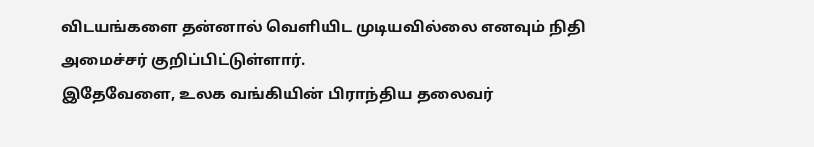விடயங்களை தன்னால் வெளியிட முடியவில்லை எனவும் நிதி அமைச்சர் குறிப்பிட்டுள்ளார்.
இதேவேளை, உலக வங்கியின் பிராந்திய தலைவர்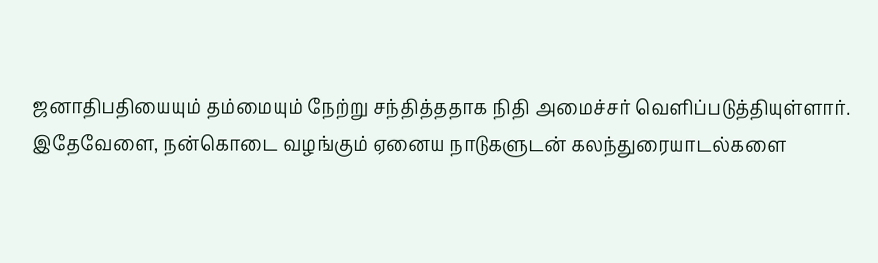ஜனாதிபதியையும் தம்மையும் நேற்று சந்தித்ததாக நிதி அமைச்சர் வெளிப்படுத்தியுள்ளார்.
இதேவேளை, நன்கொடை வழங்கும் ஏனைய நாடுகளுடன் கலந்துரையாடல்களை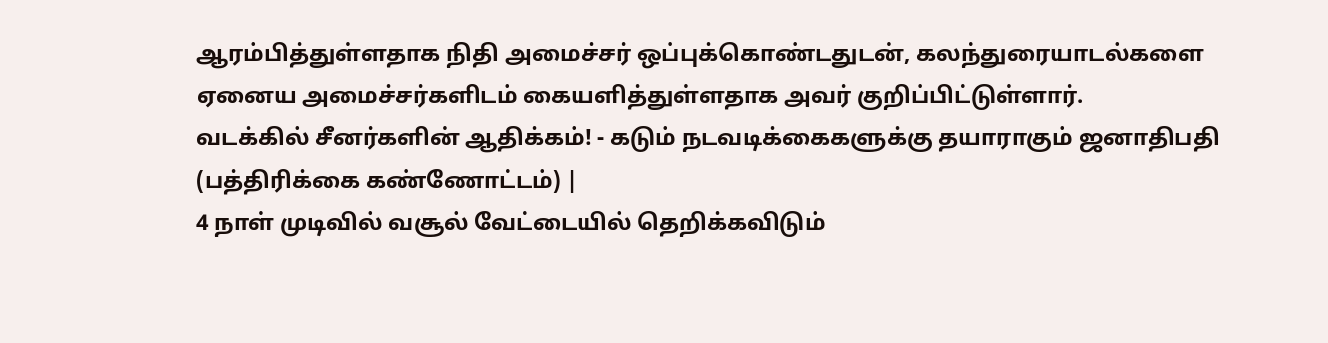ஆரம்பித்துள்ளதாக நிதி அமைச்சர் ஒப்புக்கொண்டதுடன், கலந்துரையாடல்களை ஏனைய அமைச்சர்களிடம் கையளித்துள்ளதாக அவர் குறிப்பிட்டுள்ளார்.
வடக்கில் சீனர்களின் ஆதிக்கம்! - கடும் நடவடிக்கைகளுக்கு தயாராகும் ஜனாதிபதி (பத்திரிக்கை கண்ணோட்டம்) |
4 நாள் முடிவில் வசூல் வேட்டையில் தெறிக்கவிடும்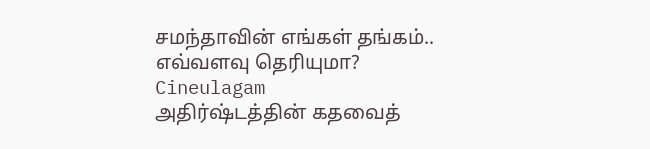சமந்தாவின் எங்கள் தங்கம்.. எவ்வளவு தெரியுமா? Cineulagam
அதிர்ஷ்டத்தின் கதவைத்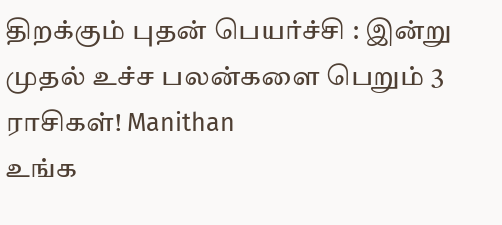திறக்கும் புதன் பெயர்ச்சி : இன்று முதல் உச்ச பலன்களை பெறும் 3 ராசிகள்! Manithan
உங்க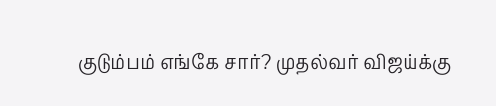குடும்பம் எங்கே சார்? முதல்வர் விஜய்க்கு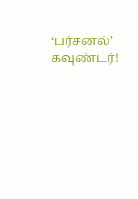‘பர்சனல்’ கவுண்டர்!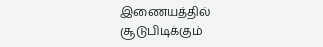இணையத்தில் சூடுபிடிக்கும்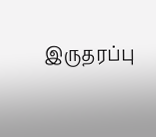இருதரப்பு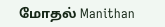மோதல் Manithan